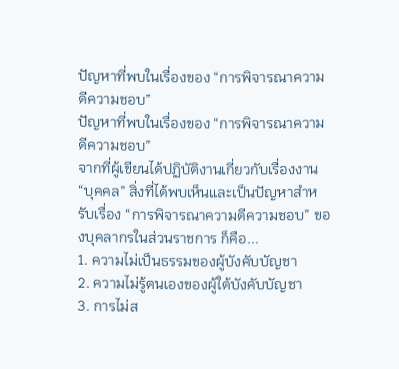ปัญหาที่พบในเรื่องของ “การพิจารณาความดีความชอบ”
ปัญหาที่พบในเรื่องของ “การพิจารณาความดีความชอบ”
จากที่ผู้เขียนได้ปฏิบัติงานเกี่ยวกับเรื่องงาน “บุคคล” สิ่งที่ได้พบเห็นและเป็นปัญหาสำหรับเรื่อง “การพิจารณาความดีความชอบ” ของบุคลากรในส่วนราชการ ก็คือ...
1. ความไม่เป็นธรรมของผู้บังคับบัญชา
2. ความไม่รู้ตนเองของผู้ใต้บังคับบัญชา
3. การไม่ส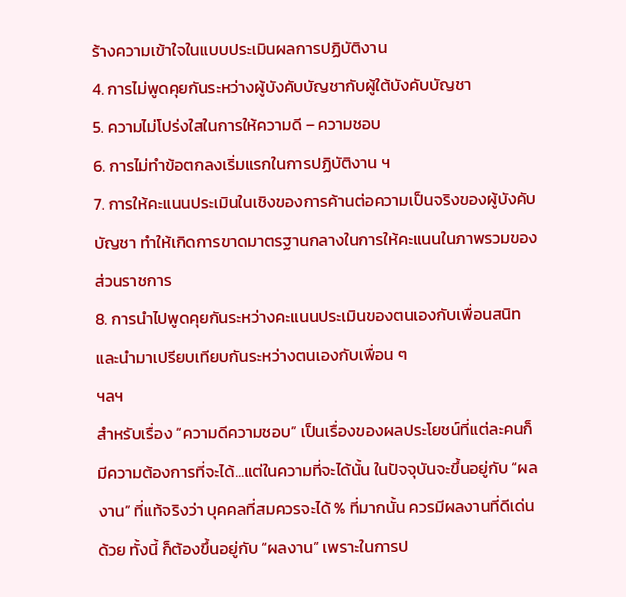ร้างความเข้าใจในแบบประเมินผลการปฏิบัติงาน
4. การไม่พูดคุยกันระหว่างผู้บังคับบัญชากับผู้ใต้บังคับบัญชา
5. ความไม่โปร่งใสในการให้ความดี – ความชอบ
6. การไม่ทำข้อตกลงเริ่มแรกในการปฏิบัติงาน ฯ
7. การให้คะแนนประเมินในเชิงของการค้านต่อความเป็นจริงของผู้บังคับบัญชา ทำให้เกิดการขาดมาตรฐานกลางในการให้คะแนนในภาพรวมของส่วนราชการ
8. การนำไปพูดคุยกันระหว่างคะแนนประเมินของตนเองกับเพื่อนสนิทและนำมาเปรียบเทียบกันระหว่างตนเองกับเพื่อน ๆ
ฯลฯ
สำหรับเรื่อง “ความดีความชอบ” เป็นเรื่องของผลประโยชน์ที่แต่ละคนก็มีความต้องการที่จะได้...แต่ในความที่จะได้นั้น ในปัจจุบันจะขึ้นอยู่กับ “ผลงาน” ที่แท้จริงว่า บุคคลที่สมควรจะได้ % ที่มากนั้น ควรมีผลงานที่ดีเด่นด้วย ทั้งนี้ ก็ต้องขึ้นอยู่กับ “ผลงาน” เพราะในการป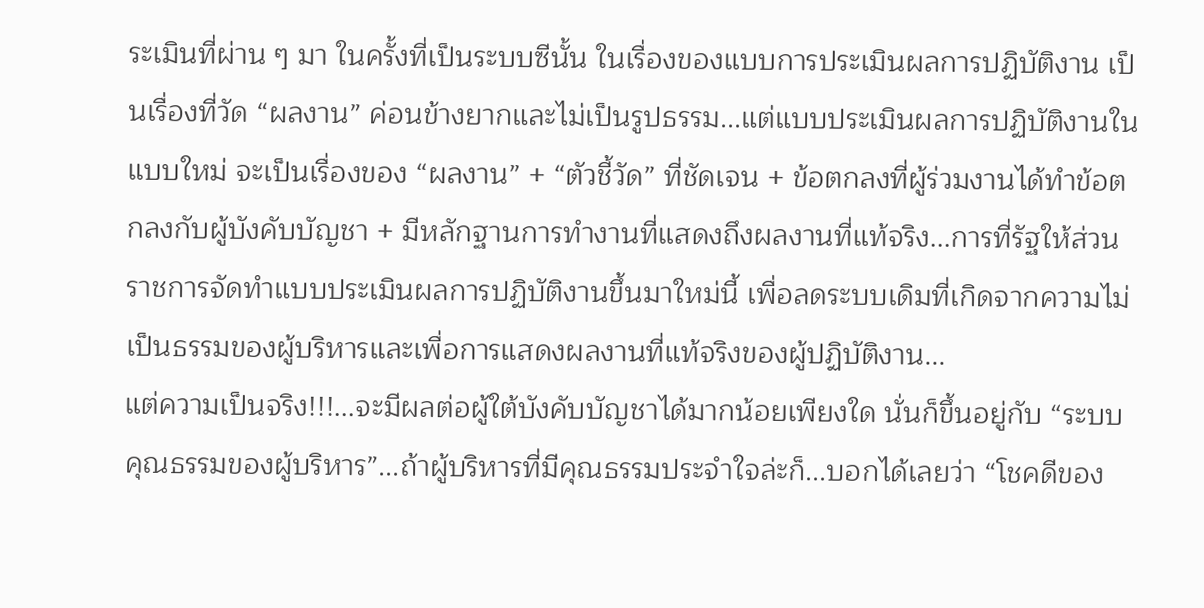ระเมินที่ผ่าน ๆ มา ในครั้งที่เป็นระบบซีนั้น ในเรื่องของแบบการประเมินผลการปฏิบัติงาน เป็นเรื่องที่วัด “ผลงาน” ค่อนข้างยากและไม่เป็นรูปธรรม...แต่แบบประเมินผลการปฏิบัติงานในแบบใหม่ จะเป็นเรื่องของ “ผลงาน” + “ตัวชี้วัด” ที่ชัดเจน + ข้อตกลงที่ผู้ร่วมงานได้ทำข้อตกลงกับผู้บังคับบัญชา + มีหลักฐานการทำงานที่แสดงถึงผลงานที่แท้จริง...การที่รัฐให้ส่วนราชการจัดทำแบบประเมินผลการปฏิบัติงานขึ้นมาใหม่นี้ เพื่อลดระบบเดิมที่เกิดจากความไม่เป็นธรรมของผู้บริหารและเพื่อการแสดงผลงานที่แท้จริงของผู้ปฏิบัติงาน...
แต่ความเป็นจริง!!!...จะมีผลต่อผู้ใต้บังคับบัญชาได้มากน้อยเพียงใด นั่นก็ขึ้นอยู่กับ “ระบบคุณธรรมของผู้บริหาร”...ถ้าผู้บริหารที่มีคุณธรรมประจำใจล่ะก็...บอกได้เลยว่า “โชคดีของ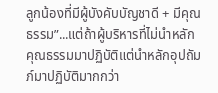ลูกน้องที่มีผู้บังคับบัญชาดี + มีคุณธรรม”...แต่ถ้าผู้บริหารที่ไม่นำหลักคุณธรรมมาปฏิบัติแต่นำหลักอุปถัมภ์มาปฏิบัติมากกว่า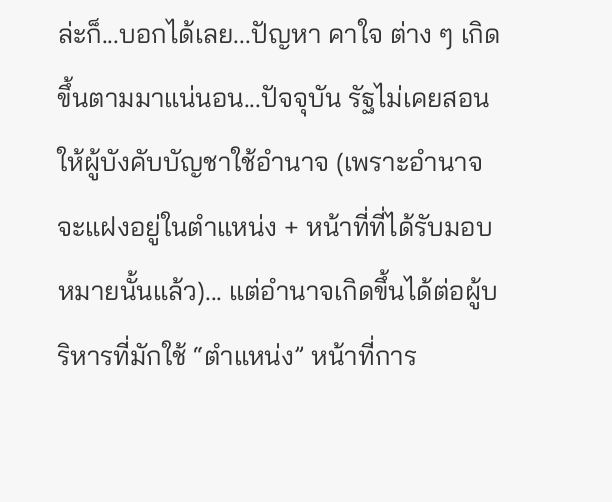ล่ะก็...บอกได้เลย...ปัญหา คาใจ ต่าง ๆ เกิดขึ้นตามมาแน่นอน...ปัจจุบัน รัฐไม่เคยสอนให้ผู้บังคับบัญชาใช้อำนาจ (เพราะอำนาจจะแฝงอยู่ในตำแหน่ง + หน้าที่ที่ได้รับมอบหมายนั้นแล้ว)... แต่อำนาจเกิดขึ้นได้ต่อผู้บริหารที่มักใช้ “ตำแหน่ง” หน้าที่การ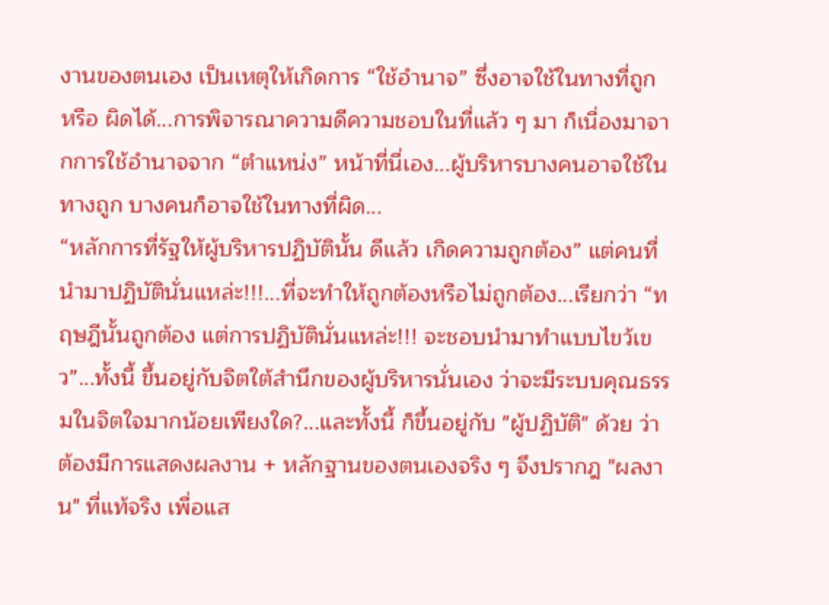งานของตนเอง เป็นเหตุให้เกิดการ “ใช้อำนาจ” ซึ่งอาจใช้ในทางที่ถูก หรือ ผิดได้...การพิจารณาความดีความชอบในที่แล้ว ๆ มา ก็เนื่องมาจากการใช้อำนาจจาก “ตำแหน่ง” หน้าที่นี่เอง...ผู้บริหารบางคนอาจใช้ในทางถูก บางคนก็อาจใช้ในทางที่ผิด...
“หลักการที่รัฐให้ผู้บริหารปฏิบัตินั้น ดีแล้ว เกิดความถูกต้อง” แต่คนที่นำมาปฏิบัตินั่นแหล่ะ!!!...ที่จะทำให้ถูกต้องหรือไม่ถูกต้อง...เรียกว่า “ทฤษฎีนั้นถูกต้อง แต่การปฏิบัตินั่นแหล่ะ!!! จะชอบนำมาทำแบบไขว้เขว”...ทั้งนี้ ขึ้นอยู่กับจิตใต้สำนึกของผู้บริหารนั่นเอง ว่าจะมีระบบคุณธรรมในจิตใจมากน้อยเพียงใด?...และทั้งนี้ ก็ขึ้นอยู่กับ "ผู้ปฏิบัติ" ด้วย ว่าต้องมีการแสดงผลงาน + หลักฐานของตนเองจริง ๆ จึงปรากฎ "ผลงาน" ที่แท้จริง เพื่อแส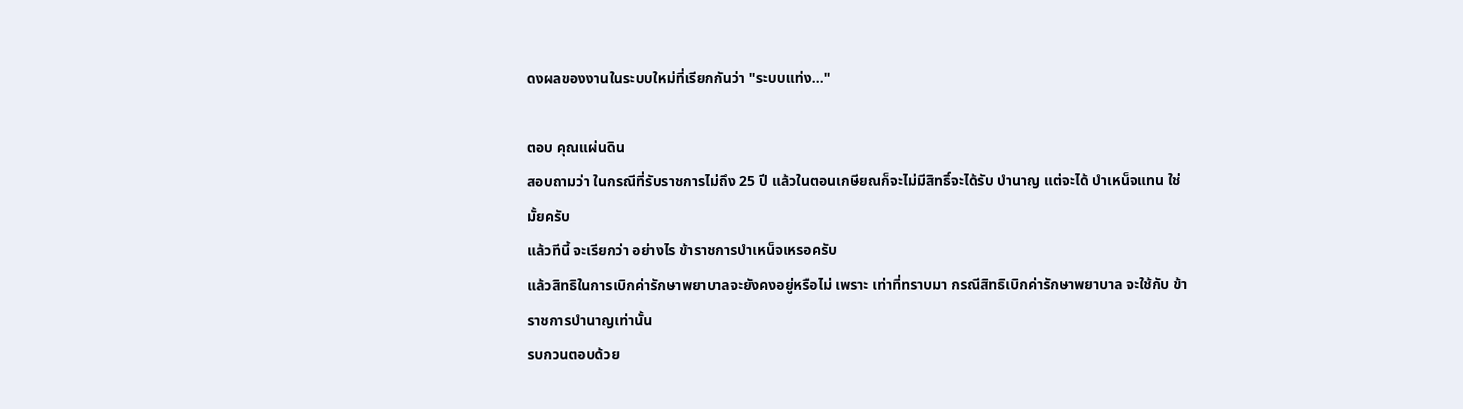ดงผลของงานในระบบใหม่ที่เรียกกันว่า "ระบบแท่ง..."

ตอบ คุณแผ่นดิน
สอบถามว่า ในกรณีที่รับราชการไม่ถึง 25 ปี แล้วในตอนเกษียณก็จะไม่มีสิทธิ์จะได้รับ บำนาญ แต่จะได้ บำเหน็จแทน ใช่มั้ยครับ
แล้วทีนี้ จะเรียกว่า อย่างไร ข้าราชการบำเหน็จเหรอครับ
แล้วสิทธิในการเบิกค่ารักษาพยาบาลจะยังคงอยู่หรือไม่ เพราะ เท่าที่ทราบมา กรณีสิทธิเบิกค่ารักษาพยาบาล จะใช้กับ ข้าราชการบำนาญเท่านั้น
รบกวนตอบด้วย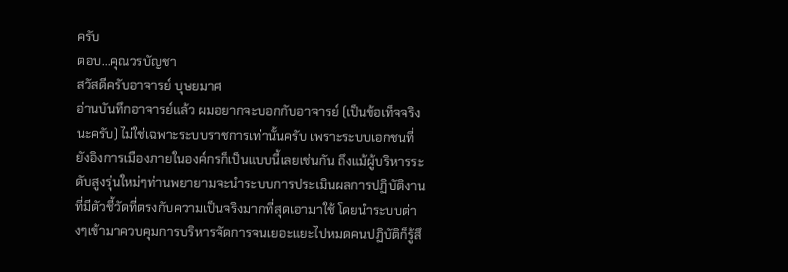ครับ
ตอบ...คุณวรบัญชา
สวัสดีครับอาจารย์ บุษยมาศ
อ่านบันทึกอาจารย์แล้ว ผมอยากจะบอกกับอาจารย์ (เป็นข้อเท็จจริงนะครับ) ไม่ใช่เฉพาะระบบราชการเท่านั้นครับ เพราะระบบเอกชนที่ยังอิงการเมืองภายในองค์กรก็เป็นแบบนี้เลยเช่นกัน ถึงแม้ผู้บริหารระดับสูงรุ่นใหม่ๆท่านพยายามจะนำระบบการประเมินผลการปฏิบัติงานที่มีตัวชี้วัดที่ตรงกับความเป็นจริงมากที่สุดเอามาใช้ โดยนำระบบต่างๆเข้ามาควบคุมการบริหารจัดการจนเยอะแยะไปหมดคนปฏิบัติก็รู้สึ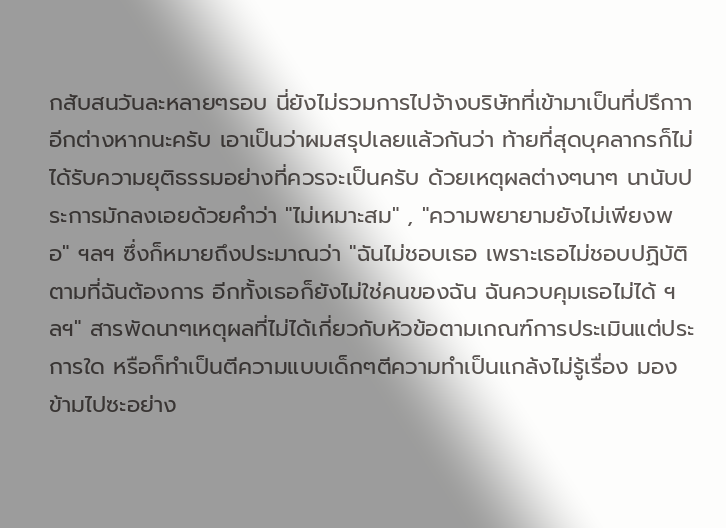กสับสนวันละหลายๆรอบ นี่ยังไม่รวมการไปจ้างบริษัทที่เข้ามาเป็นที่ปรึกาาอีกต่างหากนะครับ เอาเป็นว่าผมสรุปเลยแล้วกันว่า ท้ายที่สุดบุคลากรก็ไม่ได้รับความยุติธรรมอย่างที่ควรจะเป็นครับ ด้วยเหตุผลต่างๆนาๆ นานับประการมักลงเอยด้วยคำว่า "ไม่เหมาะสม" , "ความพยายามยังไม่เพียงพอ" ฯลฯ ซึ่งก็หมายถึงประมาณว่า "ฉันไม่ชอบเธอ เพราะเธอไม่ชอบปฏิบัติตามที่ฉันต้องการ อีกทั้งเธอก็ยังไม่ใช่คนของฉัน ฉันควบคุมเธอไม่ได้ ฯลฯ" สารพัดนาๆเหตุผลที่ไม่ได้เกี่ยวกับหัวข้อตามเกณฑ์การประเมินแต่ประการใด หรือก็ทำเป็นตีความแบบเด็กๆตีความทำเป็นแกล้งไม่รู้เรื่อง มองข้ามไปซะอย่าง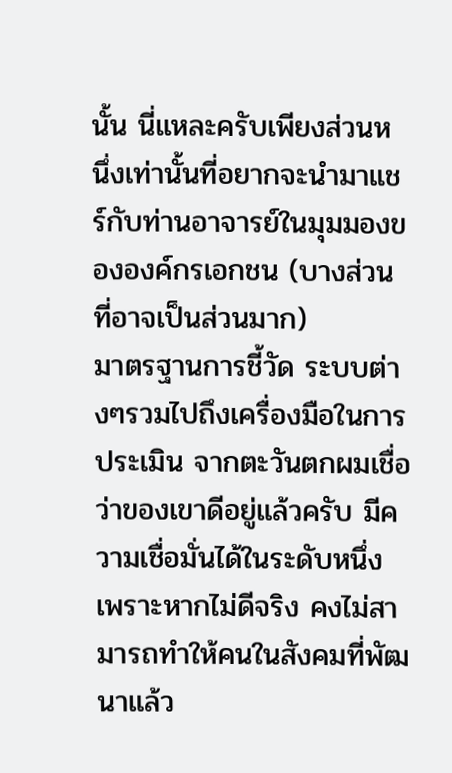นั้น นี่แหละครับเพียงส่วนหนึ่งเท่านั้นที่อยากจะนำมาแชร์กับท่านอาจารย์ในมุมมองขององค์กรเอกชน (บางส่วนที่อาจเป็นส่วนมาก)
มาตรฐานการชี้วัด ระบบต่างๆรวมไปถึงเครื่องมือในการประเมิน จากตะวันตกผมเชื่อว่าของเขาดีอยู่แล้วครับ มีความเชื่อมั่นได้ในระดับหนึ่ง เพราะหากไม่ดีจริง คงไม่สามารถทำให้คนในสังคมที่พัฒนาแล้ว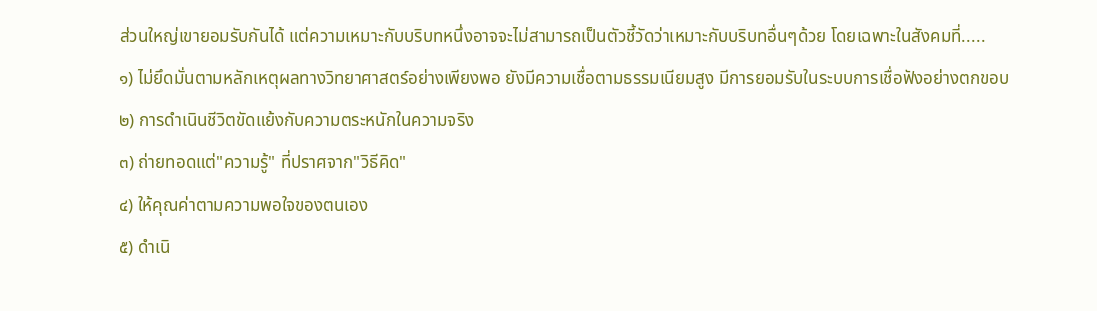ส่วนใหญ่เขายอมรับกันได้ แต่ความเหมาะกับบริบทหนึ่งอาจจะไม่สามารถเป็นตัวชี้วัดว่าเหมาะกับบริบทอื่นๆด้วย โดยเฉพาะในสังคมที่.....
๑) ไม่ยึดมั่นตามหลักเหตุผลทางวิทยาศาสตร์อย่างเพียงพอ ยังมีความเชื่อตามธรรมเนียมสูง มีการยอมรับในระบบการเชื่อฟังอย่างตกขอบ
๒) การดำเนินชีวิตขัดแย้งกับความตระหนักในความจริง
๓) ถ่ายทอดแต่"ความรู้" ที่ปราศจาก"วิธีคิด"
๔) ให้คุณค่าตามความพอใจของตนเอง
๕) ดำเนิ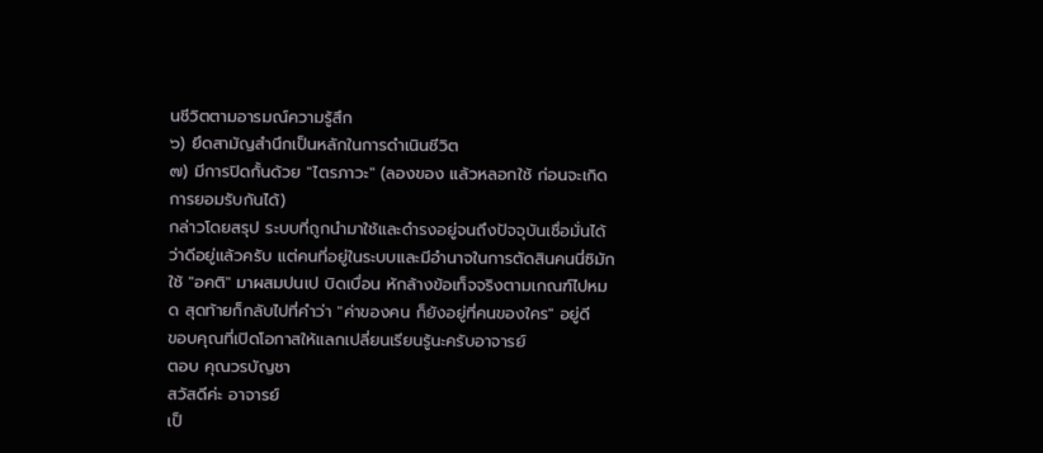นชีวิตตามอารมณ์ความรู้สึก
๖) ยึดสามัญสำนึกเป็นหลักในการดำเนินชีวิต
๗) มีการปิดกั้นด้วย "ไตรภาวะ" (ลองของ แล้วหลอกใช้ ก่อนจะเกิดการยอมรับกันได้)
กล่าวโดยสรุป ระบบที่ถูกนำมาใช้และดำรงอยู่จนถึงปัจจุบันเชื่อมั่นได้ว่าดีอยู่แล้วครับ แต่คนที่อยู่ในระบบและมีอำนาจในการตัดสินคนนี่ซิมักใช้ "อคติ" มาผสมปนเป บิดเบื่อน หักล้างข้อเท็จจริงตามเกณฑ์ไปหมด สุดท้ายก็กลับไปที่คำว่า "ค่าของคน ก็ยังอยู่ที่คนของใคร" อยู่ดี
ขอบคุณที่เปิดโอกาสให้แลกเปลี่ยนเรียนรู้นะครับอาจารย์
ตอบ คุณวรบัญชา
สวัสดีค่ะ อาจารย์
เป็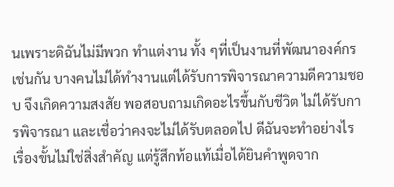นเพราะดิฉันไม่มีพวก ทำแต่งาน ทั้ง ๆที่เป็นงานที่พัฒนาองค์กรเช่นกัน บางคนไม่ได้ทำงานแต่ได้รับการพิจารณาความดีความชอบ จึงเกิดความสงสัย พอสอบถามเกิดอะไรขึ้นกับชีวิต ไม่ได้รับการพิจารณา และเชื่อว่าคงจะไม่ได้รับตลอดไป ดีฉันจะทำอย่างไร เรื่องขั้นไม่ใช่สิ่งสำคัญ แต่รู้สึกท้อแท้เมื่อได้ยินคำพูดจาก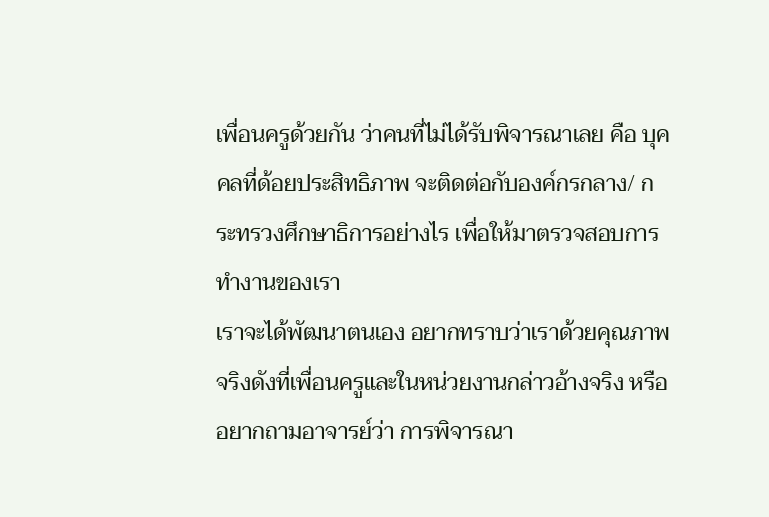เพื่อนครูด้วยกัน ว่าคนที่ไม่ได้รับพิจารณาเลย คือ บุคคลที่ด้อยประสิทธิภาพ จะติดต่อกับองค์กรกลาง/ กระทรวงศึกษาธิการอย่างไร เพื่อให้มาตรวจสอบการทำงานของเรา
เราจะได้พัฒนาตนเอง อยากทราบว่าเราด้วยคุณภาพจริงดังที่เพื่อนครูและในหน่วยงานกล่าวอ้างจริง หรือ
อยากถามอาจารย์ว่า การพิจารณา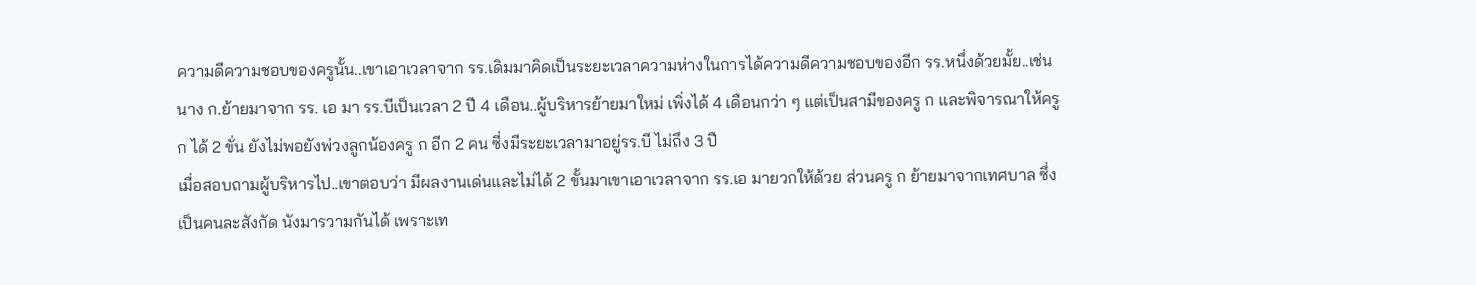ความดีความชอบของครูนั้น..เขาเอาเวลาจาก รร.เดิมมาคิดเป็นระยะเวลาความห่างในการได้ความดีความชอบของอีก รร.หนึ่งด้วยมั้ย..เช่น นาง ก.ย้ายมาจาก รร. เอ มา รร.บีเป็นเวลา 2 ปี 4 เดือน..ผู้บริหารย้ายมาใหม่ เพิ่งได้ 4 เดือนกว่า ๆ แต่เป็นสามีของครู ก และพิจารณาให้ครู ก ได้ 2 ขั่น ยังไม่พอยังพ่วงลูกน้องครู ก อีก 2 คน ซี่งมีระยะเวลามาอยู่รร.บี ไม่ถึง 3 ปื
เมื่อสอบถามผู้บริหารไป..เขาตอบว่า มีผลงานเด่นและไม่ได้ 2 ขั้นมาเขาเอาเวลาจาก รร.เอ มายวกให้ด้วย ส่วนครู ก ย้ายมาจากเทศบาล ซึ่งเป็นคนละสังกัด นังมารวามกันได้ เพราะเท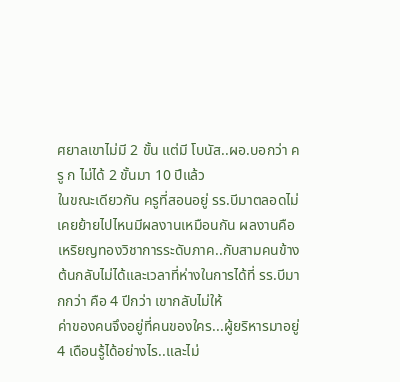ศยาลเขาไม่มี 2 ขั้น แต่มี โบนัส..ผอ.บอกว่า ครู ก ไม่ได้ 2 ขั้นมา 10 ปีแล้ว
ในขณะเดียวกัน ครูที่สอนอยู่ รร.บีมาตลอดไม่เคยย้ายไปไหนมีผลงานเหมือนกัน ผลงานคือเหริยญทองวิชาการระดับภาค..กับสามคนข้างต้นกลับไม่ได้และเวลาที่ห่างในการได้ที่ รร.บีมากกว่า คือ 4 ปีกว่า เขากลับไม่ให้
ค่าของคนจึงอยู่ที่คนของใคร...ผู้ยริหารมาอยู่ 4 เดือนรู้ได้อย่างไร..และไม่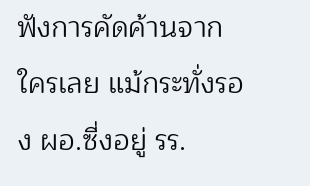ฟังการคัดค้านจากใครเลย แม้กระทั่งรอง ผอ.ซี่งอยู่ รร.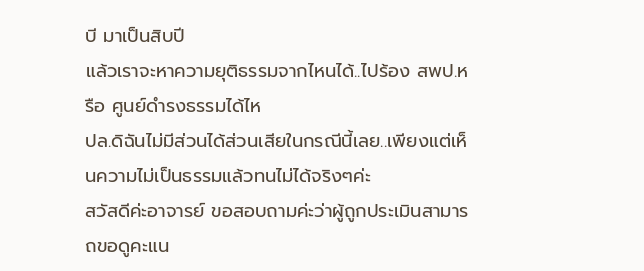บี มาเป็นสิบปี
แล้วเราจะหาความยุติธรรมจากไหนได้..ไปร้อง สพป.หรือ ศูนย์ดำรงธรรมได้ไห
ปล.ดิฉันไม่มีส่วนได้ส่วนเสียในกรณีนี้เลย..เพียงแต่เห็นความไม่เป็นธรรมแล้วทนไม่ได้จริงๆค่ะ
สวัสดีค่ะอาจารย์ ขอสอบถามค่ะว่าผู้ถูกประเมินสามารถขอดูคะแน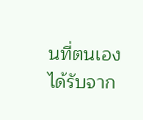นที่ตนเองได้รับจาก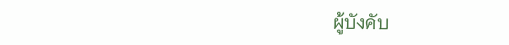ผู้บังคับ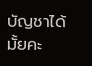บัญชาได้มั้ยคะ